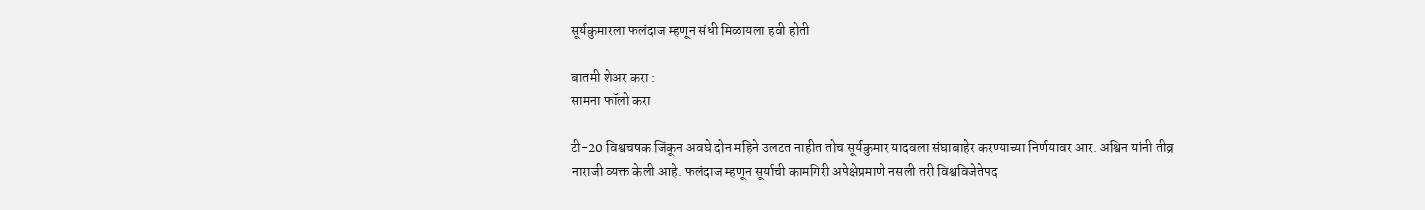सूर्यकुमारला फलंदाज म्हणून संधी मिळायला हवी होती

बातमी शेअर करा :
सामना फॉलो करा

टी-20 विश्वचषक जिंकून अवघे दोन महिने उलटत नाहीत तोच सूर्यकुमार यादवला संघाबाहेर करण्याच्या निर्णयावर आर. अश्विन यांनी तीव्र नाराजी व्यक्त केली आहे. फलंदाज म्हणून सूर्याची कामगिरी अपेक्षेप्रमाणे नसली तरी विश्वविजेतेपद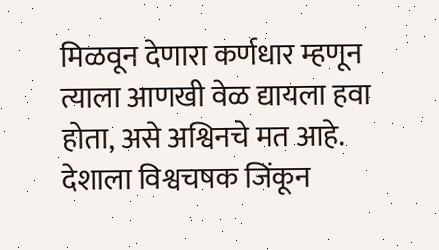मिळवून देणारा कर्णधार म्हणून त्याला आणखी वेळ द्यायला हवा होता, असे अश्विनचे मत आहे. देशाला विश्वचषक जिंकून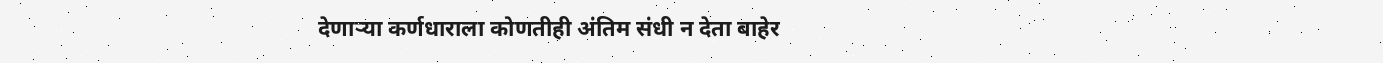देणाऱ्या कर्णधाराला कोणतीही अंतिम संधी न देता बाहेर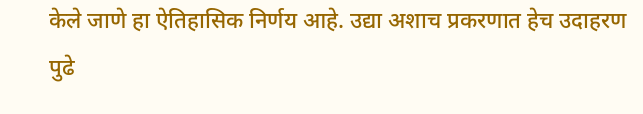केले जाणे हा ऐतिहासिक निर्णय आहे. उद्या अशाच प्रकरणात हेच उदाहरण पुढे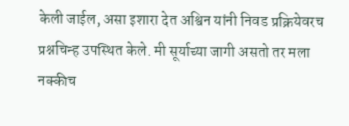केली जाईल, असा इशारा देत अश्विन यांनी निवड प्रक्रियेवरच प्रश्नचिन्ह उपस्थित केले. मी सूर्याच्या जागी असतो तर मला नक्कीच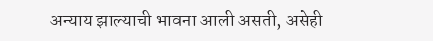अन्याय झाल्याची भावना आली असती, असेही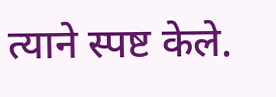त्याने स्पष्ट केले.